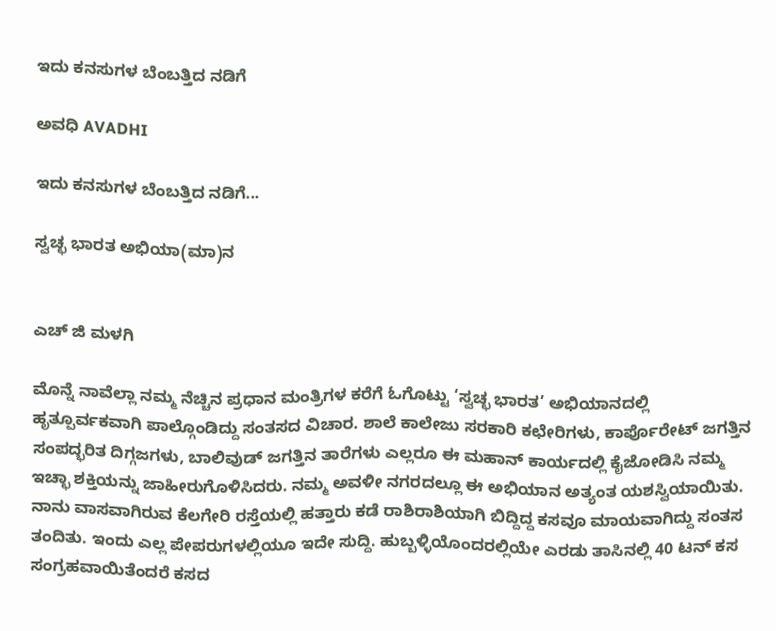ಇದು ಕನಸುಗಳ ಬೆಂಬತ್ತಿದ ನಡಿಗೆ‍

ಅವಧಿ AVADHI

ಇದು ಕನಸುಗಳ ಬೆಂಬತ್ತಿದ ನಡಿಗೆ...

ಸ್ವಚ್ಛ ಭಾರತ ಅಭಿಯಾ(ಮಾ)ನ


ಎಚ್ ಜಿ ಮಳಗಿ

ಮೊನ್ನೆ ನಾವೆಲ್ಲಾ ನಮ್ಮ ನೆಚ್ಚಿನ ಪ್ರಧಾನ ಮಂತ್ರಿಗಳ ಕರೆಗೆ ಓಗೊಟ್ಟು ‘ಸ್ವಚ್ಛ ಭಾರತ’ ಅಭಿಯಾನದಲ್ಲಿ ಹೃತ್ಪೂರ್ವಕವಾಗಿ ಪಾಲ್ಗೊಂಡಿದ್ದು ಸಂತಸದ ವಿಚಾರ. ಶಾಲೆ ಕಾಲೇಜು ಸರಕಾರಿ ಕಛೇರಿಗಳು, ಕಾರ್ಪೊರೇಟ್ ಜಗತ್ತಿನ ಸಂಪದ್ಭರಿತ ದಿಗ್ಗಜಗಳು, ಬಾಲಿವುಡ್ ಜಗತ್ತಿನ ತಾರೆಗಳು ಎಲ್ಲರೂ ಈ ಮಹಾನ್ ಕಾರ್ಯದಲ್ಲಿ ಕೈಜೋಡಿಸಿ ನಮ್ಮ ಇಚ್ಛಾ ಶಕ್ತಿಯನ್ನು ಜಾಹೀರುಗೊಳಿಸಿದರು. ನಮ್ಮ ಅವಳೀ ನಗರದಲ್ಲೂ ಈ ಅಭಿಯಾನ ಅತ್ಯಂತ ಯಶಸ್ವಿಯಾಯಿತು. ನಾನು ವಾಸವಾಗಿರುವ ಕೆಲಗೇರಿ ರಸ್ತೆಯಲ್ಲಿ ಹತ್ತಾರು ಕಡೆ ರಾಶಿರಾಶಿಯಾಗಿ ಬಿದ್ದಿದ್ದ ಕಸವೂ ಮಾಯವಾಗಿದ್ದು ಸಂತಸ ತಂದಿತು. ಇಂದು ಎಲ್ಲ ಪೇಪರುಗಳಲ್ಲಿಯೂ ಇದೇ ಸುದ್ದಿ. ಹುಬ್ಬಳ್ಳಿಯೊಂದರಲ್ಲಿಯೇ ಎರಡು ತಾಸಿನಲ್ಲಿ 40 ಟನ್ ಕಸ ಸಂಗ್ರಹವಾಯಿತೆಂದರೆ ಕಸದ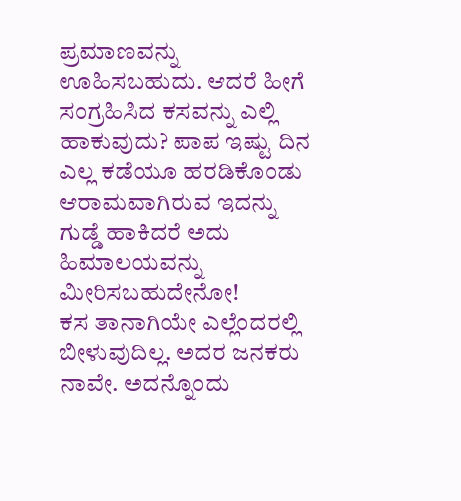ಪ್ರಮಾಣವನ್ನು ಊಹಿಸಬಹುದು. ಆದರೆ ಹೀಗೆ ಸಂಗ್ರಹಿಸಿದ ಕಸವನ್ನು ಎಲ್ಲಿ ಹಾಕುವುದು? ಪಾಪ ಇಷ್ಟು ದಿನ ಎಲ್ಲ ಕಡೆಯೂ ಹರಡಿಕೊಂಡು ಆರಾಮವಾಗಿರುವ ಇದನ್ನು ಗುಡ್ಡೆ ಹಾಕಿದರೆ ಅದು ಹಿಮಾಲಯವನ್ನು ಮೀರಿಸಬಹುದೇನೋ!
ಕಸ ತಾನಾಗಿಯೇ ಎಲ್ಲೆಂದರಲ್ಲಿ ಬೀಳುವುದಿಲ್ಲ. ಅದರ ಜನಕರು ನಾವೇ. ಅದನ್ನೊಂದು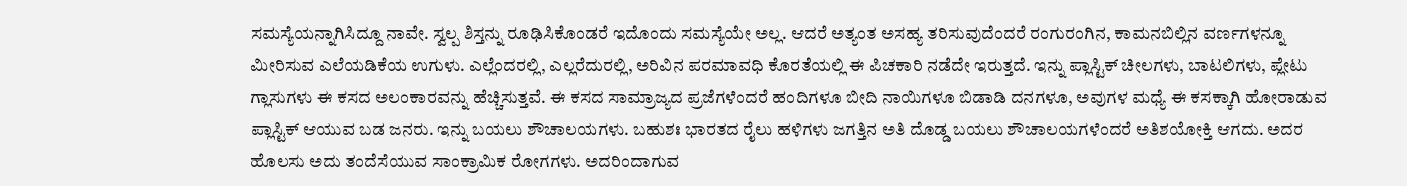ಸಮಸ್ಯೆಯನ್ನಾಗಿಸಿದ್ದೂ ನಾವೇ. ಸ್ವಲ್ಪ ಶಿಸ್ತನ್ನು ರೂಢಿಸಿಕೊಂಡರೆ ಇದೊಂದು ಸಮಸ್ಯೆಯೇ ಅಲ್ಲ. ಆದರೆ ಅತ್ಯಂತ ಅಸಹ್ಯ ತರಿಸುವುದೆಂದರೆ ರಂಗುರಂಗಿನ, ಕಾಮನಬಿಲ್ಲಿನ ವರ್ಣಗಳನ್ನೂ ಮೀರಿಸುವ ಎಲೆಯಡಿಕೆಯ ಉಗುಳು. ಎಲ್ಲೆಂದರಲ್ಲಿ, ಎಲ್ಲರೆದುರಲ್ಲಿ, ಅರಿವಿನ ಪರಮಾವಧಿ ಕೊರತೆಯಲ್ಲಿ ಈ ಪಿಚಕಾರಿ ನಡೆದೇ ಇರುತ್ತದೆ. ಇನ್ನು ಪ್ಲಾಸ್ಟಿಕ್ ಚೀಲಗಳು, ಬಾಟಲಿಗಳು, ಪ್ಲೇಟು ಗ್ಲಾಸುಗಳು ಈ ಕಸದ ಅಲಂಕಾರವನ್ನು ಹೆಚ್ಚಿಸುತ್ತವೆ. ಈ ಕಸದ ಸಾಮ್ರಾಜ್ಯದ ಪ್ರಜೆಗಳೆಂದರೆ ಹಂದಿಗಳೂ ಬೀದಿ ನಾಯಿಗಳೂ ಬಿಡಾಡಿ ದನಗಳೂ, ಅವುಗಳ ಮಧ್ಯೆ ಈ ಕಸಕ್ಕಾಗಿ ಹೋರಾಡುವ ಪ್ಲಾಸ್ಟಿಕ್ ಆಯುವ ಬಡ ಜನರು. ಇನ್ನು ಬಯಲು ಶೌಚಾಲಯಗಳು. ಬಹುಶಃ ಭಾರತದ ರೈಲು ಹಳಿಗಳು ಜಗತ್ತಿನ ಅತಿ ದೊಡ್ಡ ಬಯಲು ಶೌಚಾಲಯಗಳೆಂದರೆ ಅತಿಶಯೋಕ್ತಿ ಆಗದು. ಅದರ ಹೊಲಸು ಅದು ತಂದೆಸೆಯುವ ಸಾಂಕ್ರಾಮಿಕ ರೋಗಗಳು. ಅದರಿಂದಾಗುವ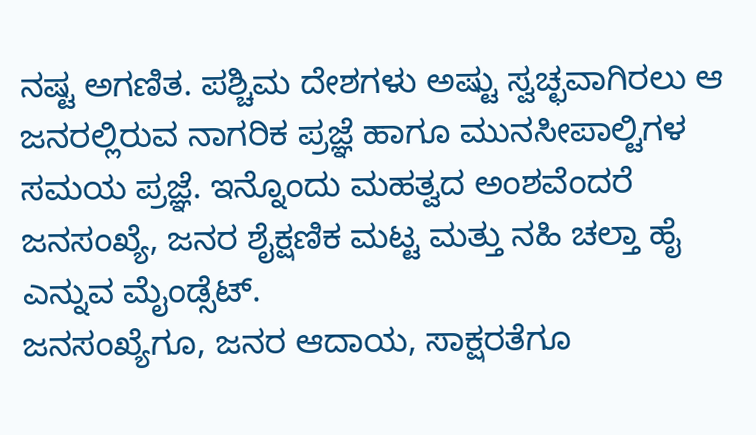ನಷ್ಟ ಅಗಣಿತ. ಪಶ್ಚಿಮ ದೇಶಗಳು ಅಷ್ಟು ಸ್ವಚ್ಛವಾಗಿರಲು ಆ ಜನರಲ್ಲಿರುವ ನಾಗರಿಕ ಪ್ರಜ್ಞೆ ಹಾಗೂ ಮುನಸೀಪಾಲ್ಟಿಗಳ ಸಮಯ ಪ್ರಜ್ಞೆ. ಇನ್ನೊಂದು ಮಹತ್ವದ ಅಂಶವೆಂದರೆ ಜನಸಂಖ್ಯೆ, ಜನರ ಶೈಕ್ಷಣಿಕ ಮಟ್ಟ ಮತ್ತು ನಹಿ ಚಲ್ತಾ ಹೈ ಎನ್ನುವ ಮೈಂಡ್ಸೆಟ್.
ಜನಸಂಖ್ಯೆಗೂ, ಜನರ ಆದಾಯ, ಸಾಕ್ಷರತೆಗೂ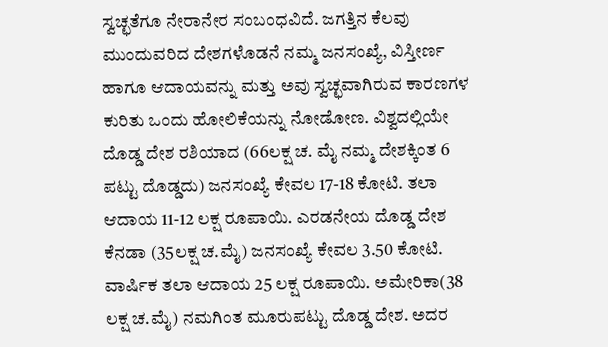ಸ್ವಚ್ಛತೆಗೂ ನೇರಾನೇರ ಸಂಬಂಧವಿದೆ. ಜಗತ್ತಿನ ಕೆಲವು ಮುಂದುವರಿದ ದೇಶಗಳೊಡನೆ ನಮ್ಮ ಜನಸಂಖ್ಯೆ, ವಿಸ್ತೀರ್ಣ ಹಾಗೂ ಆದಾಯವನ್ನು ಮತ್ತು ಅವು ಸ್ವಚ್ಛವಾಗಿರುವ ಕಾರಣಗಳ ಕುರಿತು ಒಂದು ಹೋಲಿಕೆಯನ್ನು ನೋಡೋಣ. ವಿಶ್ವದಲ್ಲಿಯೇ ದೊಡ್ಡ ದೇಶ ರಶಿಯಾದ (66ಲಕ್ಷ ಚ. ಮೈ ನಮ್ಮ ದೇಶಕ್ಕಿಂತ 6 ಪಟ್ಟು ದೊಡ್ಡದು) ಜನಸಂಖ್ಯೆ ಕೇವಲ 17-18 ಕೋಟಿ. ತಲಾ ಆದಾಯ 11-12 ಲಕ್ಷ ರೂಪಾಯಿ. ಎರಡನೇಯ ದೊಡ್ಡ ದೇಶ ಕೆನಡಾ (35ಲಕ್ಷ ಚ.ಮೈ) ಜನಸಂಖ್ಯೆ ಕೇವಲ 3.50 ಕೋಟಿ. ವಾರ್ಷಿಕ ತಲಾ ಆದಾಯ 25 ಲಕ್ಷ ರೂಪಾಯಿ. ಅಮೇರಿಕಾ(38 ಲಕ್ಷ ಚ.ಮೈ) ನಮಗಿಂತ ಮೂರುಪಟ್ಟು ದೊಡ್ಡ ದೇಶ. ಅದರ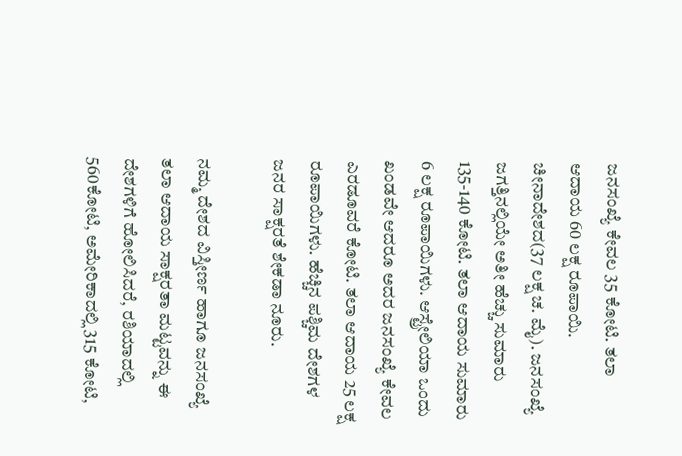ಜನಸಂಖ್ಯೆ ಕೇವಲ 35 ಕೋಟಿ. ತಲಾ ಆದಾಯ 60 ಲಕ್ಷ ರೂಪಾಯಿ. ಚೀನಾದೇಶದ(37 ಲಕ್ಷ ಚ. ಮೈ). ಜನಸಂಖ್ಯೆ ಜಗತ್ತಿನಲ್ಲಿಯೇ ಅತೀ ಹೆಚ್ಚು ಸುಮಾರು 135-140 ಕೋಟಿ. ತಲಾ ಆದಾಯ ಸುಮಾರು 6 ಲಕ್ಷ ರೂಪಾಯಿಗಳು. ಆಸ್ಟ್ರೇಲಿಯಾ ಒಂದು ಖಂಡವೇ ಆದರೂ ಅದರ ಜನಸಂಖ್ಯೆ ಕೇವಲ ಎರಡೂವರೆ ಕೋಟಿ. ತಲಾ ಆದಾಯ 25 ಲಕ್ಷ ರೂಪಾಯಿಗಳು. ಹೆಚ್ಚಿನ ಪಶ್ಚಿಮ ದೇಶಗಳ ಜನರ ಸಾಕ್ಷರತೆ ಶೇಕಡಾ ನೂರು.

ನಮ್ಮ ದೇಶದ ವಿಸ್ತೀರ್ಣ ಹಾಗೂ ಜನಸಂಖ್ಯೆ ತಲಾ ಆದಾಯ ಸಾಕ್ಷರತಾ ಮಟ್ಟವನ್ನು ಈ ದೇಶಗಳಿಗೆ ಹೋಲಿಸಿದರೆ, ರಶಿಯಾದಲ್ಲಿ 560ಕೋಟಿ, ಅಮೇರಿಕಾದಲ್ಲಿ 315 ಕೋಟಿ,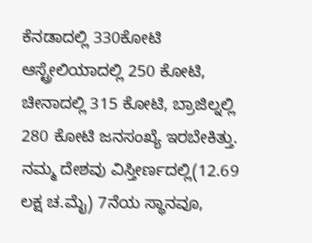ಕೆನಡಾದಲ್ಲಿ 330ಕೋಟಿ ಆಸ್ಟ್ರೇಲಿಯಾದಲ್ಲಿ 250 ಕೋಟಿ, ಚೀನಾದಲ್ಲಿ 315 ಕೋಟಿ, ಬ್ರಾಜಿಲ್ನಲ್ಲಿ 280 ಕೋಟಿ ಜನಸಂಖ್ಯೆ ಇರಬೇಕಿತ್ತು. ನಮ್ಮ ದೇಶವು ವಿಸ್ತೀರ್ಣದಲ್ಲಿ(12.69 ಲಕ್ಷ ಚ.ಮೈ) 7ನೆಯ ಸ್ಥಾನವೂ,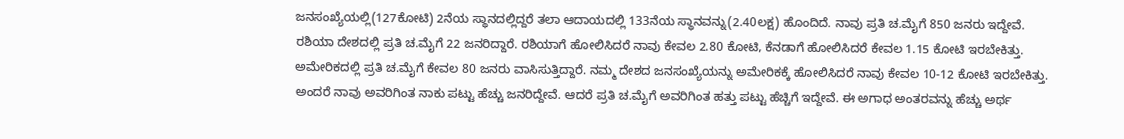ಜನಸಂಖ್ಯೆಯಲ್ಲಿ(127ಕೋಟಿ) 2ನೆಯ ಸ್ಥಾನದಲ್ಲಿದ್ದರೆ ತಲಾ ಆದಾಯದಲ್ಲಿ 133ನೆಯ ಸ್ಥಾನವನ್ನು(2.40ಲಕ್ಷ) ಹೊಂದಿದೆ. ನಾವು ಪ್ರತಿ ಚ.ಮೈಗೆ 850 ಜನರು ಇದ್ದೇವೆ. ರಶಿಯಾ ದೇಶದಲ್ಲಿ ಪ್ರತಿ ಚ.ಮೈಗೆ 22 ಜನರಿದ್ದಾರೆ. ರಶಿಯಾಗೆ ಹೋಲಿಸಿದರೆ ನಾವು ಕೇವಲ 2.80 ಕೋಟಿ, ಕೆನಡಾಗೆ ಹೋಲಿಸಿದರೆ ಕೇವಲ 1.15 ಕೋಟಿ ಇರಬೇಕಿತ್ತು. ಅಮೇರಿಕದಲ್ಲಿ ಪ್ರತಿ ಚ.ಮೈಗೆ ಕೇವಲ 80 ಜನರು ವಾಸಿಸುತ್ತಿದ್ದಾರೆ. ನಮ್ಮ ದೇಶದ ಜನಸಂಖ್ಯೆಯನ್ನು ಅಮೇರಿಕಕ್ಕೆ ಹೋಲಿಸಿದರೆ ನಾವು ಕೇವಲ 10-12 ಕೋಟಿ ಇರಬೇಕಿತ್ತು. ಅಂದರೆ ನಾವು ಅವರಿಗಿಂತ ನಾಕು ಪಟ್ಟು ಹೆಚ್ಚು ಜನರಿದ್ದೇವೆ. ಆದರೆ ಪ್ರತಿ ಚ.ಮೈಗೆ ಅವರಿಗಿಂತ ಹತ್ತು ಪಟ್ಟು ಹೆಚ್ಚಿಗೆ ಇದ್ದೇವೆ. ಈ ಅಗಾಧ ಅಂತರವನ್ನು ಹೆಚ್ಚು ಅರ್ಥ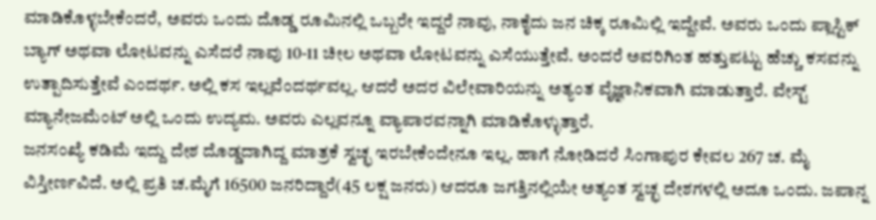ಮಾಡಿಕೊಳ್ಳಬೇಕೆಂದರೆ, ಅವರು ಒಂದು ದೊಡ್ಡ ರೂಮಿನಲ್ಲಿ ಒಬ್ಬರೇ ಇದ್ದರೆ ನಾವು, ನಾಕೈದು ಜನ ಚಿಕ್ಕ ರೂಮಿಲ್ಲಿ ಇದ್ದೇವೆ. ಅವರು ಒಂದು ಪ್ಲಾಸ್ಟಿಕ್ ಬ್ಯಾಗ್ ಅಥವಾ ಲೋಟವನ್ನು ಎಸೆದರೆ ನಾವು 10-11 ಚೀಲ ಅಥವಾ ಲೋಟವನ್ನು ಎಸೆಯುತ್ತೇವೆ. ಅಂದರೆ ಅವರಿಗಿಂತ ಹತ್ತುಪಟ್ಟು ಹೆಚ್ಚು ಕಸವನ್ನು ಉತ್ಪಾದಿಸುತ್ತೇವೆ ಎಂದರ್ಥ. ಅಲ್ಲಿ ಕಸ ಇಲ್ಲವೆಂದರ್ಥವಲ್ಲ. ಆದರೆ ಅದರ ವಿಲೇವಾರಿಯನ್ನು ಅತ್ಯಂತ ವೈಜ್ಞಾನಿಕವಾಗಿ ಮಾಡುತ್ತಾರೆ. ವೇಸ್ಟ್ ಮ್ಯಾನೇಜಮೆಂಟ್ ಅಲ್ಲಿ ಒಂದು ಉದ್ಯಮ. ಅವರು ಎಲ್ಲವನ್ನೂ ವ್ಯಾಪಾರವನ್ನಾಗಿ ಮಾಡಿಕೊಳ್ಳುತ್ತಾರೆ.
ಜನಸಂಖ್ಯೆ ಕಡಿಮೆ ಇದ್ದು ದೇಶ ದೊಡ್ಡದಾಗಿದ್ದ ಮಾತ್ರಕೆ ಸ್ವಚ್ಛ ಇರಬೇಕೆಂದೇನೂ ಇಲ್ಲ. ಹಾಗೆ ನೋಡಿದರೆ ಸಿಂಗಾಪುರ ಕೇವಲ 267 ಚ. ಮೈ ವಿಸ್ತೀರ್ಣವಿದೆ. ಅಲ್ಲಿ ಪ್ರತಿ ಚ.ಮೈಗೆ 16500 ಜನರಿದ್ದಾರೆ(45 ಲಕ್ಷ ಜನರು) ಆದರೂ ಜಗತ್ತಿನಲ್ಲಿಯೇ ಅತ್ಯಂತ ಸ್ವಚ್ಛ ದೇಶಗಳಲ್ಲಿ ಅದೂ ಒಂದು. ಜಪಾನ್ನ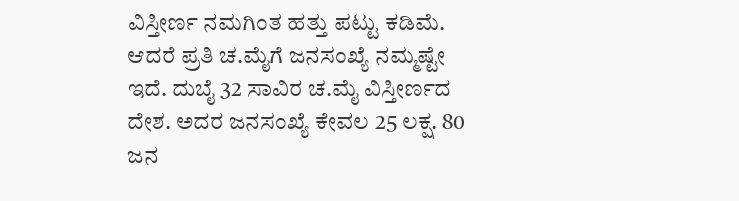ವಿಸ್ತೀರ್ಣ ನಮಗಿಂತ ಹತ್ತು ಪಟ್ಟು ಕಡಿಮೆ. ಆದರೆ ಪ್ರತಿ ಚ.ಮೈಗೆ ಜನಸಂಖ್ಯೆ ನಮ್ಮಷ್ಟೇ ಇದೆ. ದುಬೈ 32 ಸಾವಿರ ಚ.ಮೈ ವಿಸ್ತೀರ್ಣದ ದೇಶ. ಅದರ ಜನಸಂಖ್ಯೆ ಕೇವಲ 25 ಲಕ್ಷ. 80 ಜನ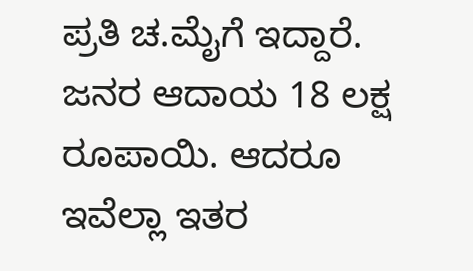ಪ್ರತಿ ಚ.ಮೈಗೆ ಇದ್ದಾರೆ. ಜನರ ಆದಾಯ 18 ಲಕ್ಷ ರೂಪಾಯಿ. ಆದರೂ ಇವೆಲ್ಲಾ ಇತರ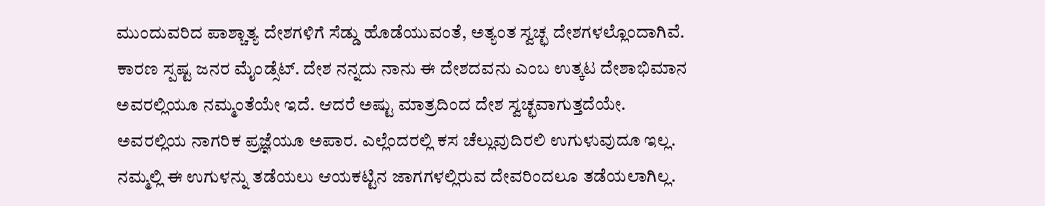ಮುಂದುವರಿದ ಪಾಶ್ಚಾತ್ಯ ದೇಶಗಳಿಗೆ ಸೆಡ್ಡು ಹೊಡೆಯುವಂತೆ, ಅತ್ಯಂತ ಸ್ವಚ್ಛ ದೇಶಗಳಲ್ಲೊಂದಾಗಿವೆ. ಕಾರಣ ಸ್ಪಷ್ಟ ಜನರ ಮೈಂಡ್ಸೆಟ್. ದೇಶ ನನ್ನದು ನಾನು ಈ ದೇಶದವನು ಎಂಬ ಉತ್ಕಟ ದೇಶಾಭಿಮಾನ ಅವರಲ್ಲಿಯೂ ನಮ್ಮಂತೆಯೇ ಇದೆ. ಆದರೆ ಅಷ್ಟು ಮಾತ್ರದಿಂದ ದೇಶ ಸ್ವಚ್ಛವಾಗುತ್ತದೆಯೇ. ಅವರಲ್ಲಿಯ ನಾಗರಿಕ ಪ್ರಜ್ಞೆಯೂ ಅಪಾರ. ಎಲ್ಲೆಂದರಲ್ಲಿ ಕಸ ಚೆಲ್ಲುವುದಿರಲಿ ಉಗುಳುವುದೂ ಇಲ್ಲ. ನಮ್ಮಲ್ಲಿ ಈ ಉಗುಳನ್ನು ತಡೆಯಲು ಆಯಕಟ್ಟಿನ ಜಾಗಗಳಲ್ಲಿರುವ ದೇವರಿಂದಲೂ ತಡೆಯಲಾಗಿಲ್ಲ.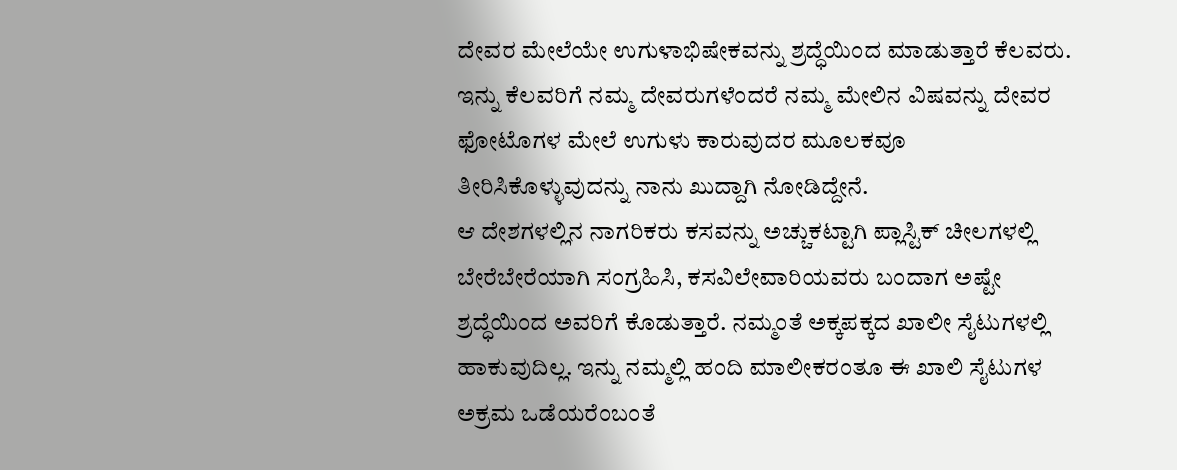ದೇವರ ಮೇಲೆಯೇ ಉಗುಳಾಭಿಷೇಕವನ್ನು ಶ್ರದ್ಧೆಯಿಂದ ಮಾಡುತ್ತಾರೆ ಕೆಲವರು. ಇನ್ನು ಕೆಲವರಿಗೆ ನಮ್ಮ ದೇವರುಗಳೆಂದರೆ ನಮ್ಮ ಮೇಲಿನ ವಿಷವನ್ನು ದೇವರ ಫೋಟೊಗಳ ಮೇಲೆ ಉಗುಳು ಕಾರುವುದರ ಮೂಲಕವೂ ತೀರಿಸಿಕೊಳ್ಳುವುದನ್ನು ನಾನು ಖುದ್ದಾಗಿ ನೋಡಿದ್ದೇನೆ.
ಆ ದೇಶಗಳಲ್ಲಿನ ನಾಗರಿಕರು ಕಸವನ್ನು ಅಚ್ಚುಕಟ್ಟಾಗಿ ಪ್ಲಾಸ್ಟಿಕ್ ಚೀಲಗಳಲ್ಲಿ ಬೇರೆಬೇರೆಯಾಗಿ ಸಂಗ್ರಹಿಸಿ, ಕಸವಿಲೇವಾರಿಯವರು ಬಂದಾಗ ಅಷ್ಟೇ ಶ್ರದ್ಧೆಯಿಂದ ಅವರಿಗೆ ಕೊಡುತ್ತಾರೆ. ನಮ್ಮಂತೆ ಅಕ್ಕಪಕ್ಕದ ಖಾಲೀ ಸೈಟುಗಳಲ್ಲಿ ಹಾಕುವುದಿಲ್ಲ. ಇನ್ನು ನಮ್ಮಲ್ಲಿ ಹಂದಿ ಮಾಲೀಕರಂತೂ ಈ ಖಾಲಿ ಸೈಟುಗಳ ಅಕ್ರಮ ಒಡೆಯರೆಂಬಂತೆ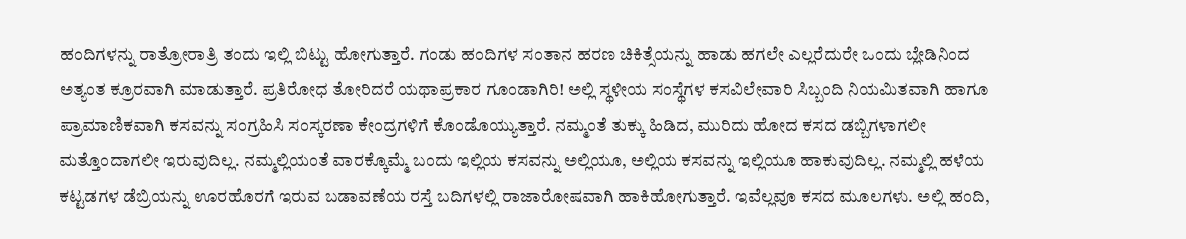ಹಂದಿಗಳನ್ನು ರಾತ್ರೋರಾತ್ರಿ ತಂದು ಇಲ್ಲಿ ಬಿಟ್ಟು ಹೋಗುತ್ತಾರೆ. ಗಂಡು ಹಂದಿಗಳ ಸಂತಾನ ಹರಣ ಚಿಕಿತ್ಸೆಯನ್ನು ಹಾಡು ಹಗಲೇ ಎಲ್ಲರೆದುರೇ ಒಂದು ಬ್ಲೇಡಿನಿಂದ ಅತ್ಯಂತ ಕ್ರೂರವಾಗಿ ಮಾಡುತ್ತಾರೆ. ಪ್ರತಿರೋಧ ತೋರಿದರೆ ಯಥಾಪ್ರಕಾರ ಗೂಂಡಾಗಿರಿ! ಅಲ್ಲಿ ಸ್ಥಳೀಯ ಸಂಸ್ಥೆಗಳ ಕಸವಿಲೇವಾರಿ ಸಿಬ್ಬಂದಿ ನಿಯಮಿತವಾಗಿ ಹಾಗೂ ಪ್ರಾಮಾಣಿಕವಾಗಿ ಕಸವನ್ನು ಸಂಗ್ರಹಿಸಿ ಸಂಸ್ಕರಣಾ ಕೇಂದ್ರಗಳಿಗೆ ಕೊಂಡೊಯ್ಯುತ್ತಾರೆ. ನಮ್ಮಂತೆ ತುಕ್ಕು ಹಿಡಿದ, ಮುರಿದು ಹೋದ ಕಸದ ಡಬ್ಬಿಗಳಾಗಲೀ ಮತ್ತೊಂದಾಗಲೀ ಇರುವುದಿಲ್ಲ. ನಮ್ಮಲ್ಲಿಯಂತೆ ವಾರಕ್ಕೊಮ್ಮೆ ಬಂದು ಇಲ್ಲಿಯ ಕಸವನ್ನು ಅಲ್ಲಿಯೂ, ಅಲ್ಲಿಯ ಕಸವನ್ನು ಇಲ್ಲಿಯೂ ಹಾಕುವುದಿಲ್ಲ. ನಮ್ಮಲ್ಲಿ ಹಳೆಯ ಕಟ್ಟಡಗಳ ಡೆಬ್ರಿಯನ್ನು ಊರಹೊರಗೆ ಇರುವ ಬಡಾವಣೆಯ ರಸ್ತೆ ಬದಿಗಳಲ್ಲಿ ರಾಜಾರೋಷವಾಗಿ ಹಾಕಿಹೋಗುತ್ತಾರೆ. ಇವೆಲ್ಲವೂ ಕಸದ ಮೂಲಗಳು. ಅಲ್ಲಿ ಹಂದಿ,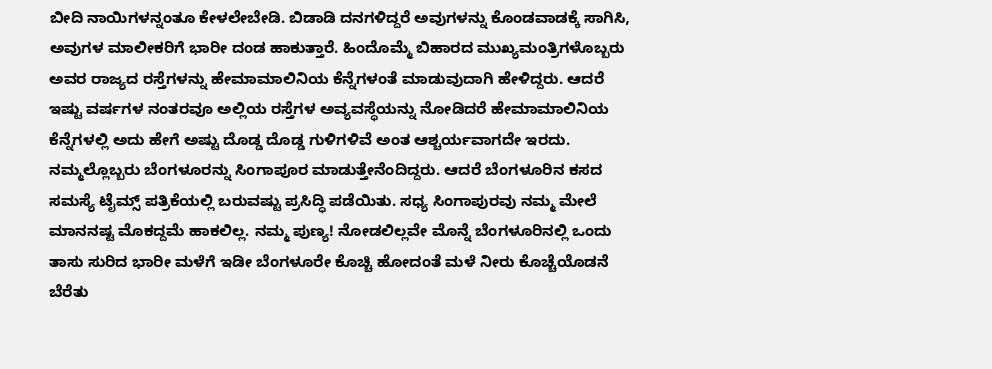ಬೀದಿ ನಾಯಿಗಳನ್ನಂತೂ ಕೇಳಲೇಬೇಡಿ. ಬಿಡಾಡಿ ದನಗಳಿದ್ದರೆ ಅವುಗಳನ್ನು ಕೊಂಡವಾಡಕ್ಕೆ ಸಾಗಿಸಿ, ಅವುಗಳ ಮಾಲೀಕರಿಗೆ ಭಾರೀ ದಂಡ ಹಾಕುತ್ತಾರೆ. ಹಿಂದೊಮ್ಮೆ ಬಿಹಾರದ ಮುಖ್ಯಮಂತ್ರಿಗಳೊಬ್ಬರು ಅವರ ರಾಜ್ಯದ ರಸ್ತೆಗಳನ್ನು ಹೇಮಾಮಾಲಿನಿಯ ಕೆನ್ನೆಗಳಂತೆ ಮಾಡುವುದಾಗಿ ಹೇಳಿದ್ದರು. ಆದರೆ ಇಷ್ಟು ವರ್ಷಗಳ ನಂತರವೂ ಅಲ್ಲಿಯ ರಸ್ತೆಗಳ ಅವ್ಯವಸ್ಥೆಯನ್ನು ನೋಡಿದರೆ ಹೇಮಾಮಾಲಿನಿಯ ಕೆನ್ನೆಗಳಲ್ಲಿ ಅದು ಹೇಗೆ ಅಷ್ಟು ದೊಡ್ಡ ದೊಡ್ಡ ಗುಳಿಗಳಿವೆ ಅಂತ ಆಶ್ಚರ್ಯವಾಗದೇ ಇರದು. ನಮ್ಮಲ್ಲೊಬ್ಬರು ಬೆಂಗಳೂರನ್ನು ಸಿಂಗಾಪೂರ ಮಾಡುತ್ತೇನೆಂದಿದ್ದರು. ಆದರೆ ಬೆಂಗಳೂರಿನ ಕಸದ ಸಮಸ್ಯೆ ಟೈಮ್ಸ್ ಪತ್ರಿಕೆಯಲ್ಲಿ ಬರುವಷ್ಟು ಪ್ರಸಿದ್ಧಿ ಪಡೆಯಿತು. ಸಧ್ಯ ಸಿಂಗಾಪುರವು ನಮ್ಮ ಮೇಲೆ ಮಾನನಷ್ಟ ಮೊಕದ್ದಮೆ ಹಾಕಲಿಲ್ಲ. ನಮ್ಮ ಪುಣ್ಯ! ನೋಡಲಿಲ್ಲವೇ ಮೊನ್ನೆ ಬೆಂಗಳೂರಿನಲ್ಲಿ ಒಂದು ತಾಸು ಸುರಿದ ಭಾರೀ ಮಳೆಗೆ ಇಡೀ ಬೆಂಗಳೂರೇ ಕೊಚ್ಚಿ ಹೋದಂತೆ ಮಳೆ ನೀರು ಕೊಚ್ಚೆಯೊಡನೆ ಬೆರೆತು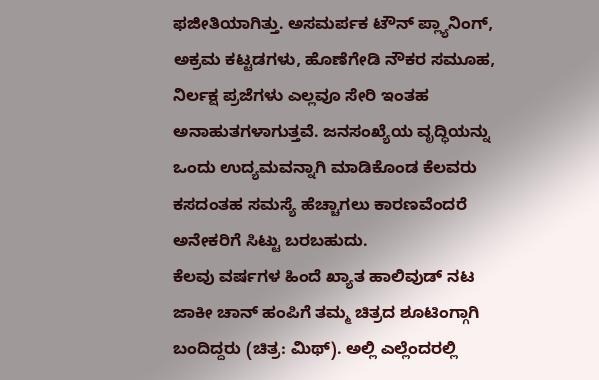ಫಜೀತಿಯಾಗಿತ್ತು. ಅಸಮರ್ಪಕ ಟೌನ್ ಪ್ಲ್ಯಾನಿಂಗ್, ಅಕ್ರಮ ಕಟ್ಟಡಗಳು, ಹೊಣೆಗೇಡಿ ನೌಕರ ಸಮೂಹ, ನಿರ್ಲಕ್ಷ ಪ್ರಜೆಗಳು ಎಲ್ಲವೂ ಸೇರಿ ಇಂತಹ ಅನಾಹುತಗಳಾಗುತ್ತವೆ. ಜನಸಂಖ್ಯೆಯ ವೃದ್ಧಿಯನ್ನು ಒಂದು ಉದ್ಯಮವನ್ನಾಗಿ ಮಾಡಿಕೊಂಡ ಕೆಲವರು ಕಸದಂತಹ ಸಮಸ್ಯೆ ಹೆಚ್ಚಾಗಲು ಕಾರಣವೆಂದರೆ ಅನೇಕರಿಗೆ ಸಿಟ್ಟು ಬರಬಹುದು.
ಕೆಲವು ವರ್ಷಗಳ ಹಿಂದೆ ಖ್ಯಾತ ಹಾಲಿವುಡ್ ನಟ ಜಾಕೀ ಚಾನ್ ಹಂಪಿಗೆ ತಮ್ಮ ಚಿತ್ರದ ಶೂಟಿಂಗ್ಗಾಗಿ ಬಂದಿದ್ದರು (ಚಿತ್ರ: ಮಿಥ್). ಅಲ್ಲಿ ಎಲ್ಲೆಂದರಲ್ಲಿ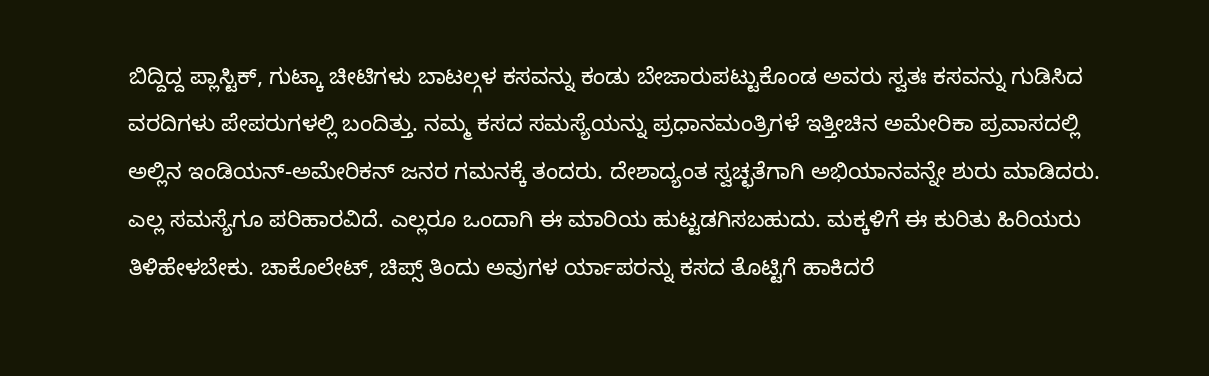ಬಿದ್ದಿದ್ದ ಪ್ಲಾಸ್ಟಿಕ್, ಗುಟ್ಕಾ ಚೀಟಿಗಳು ಬಾಟಲ್ಗಳ ಕಸವನ್ನು ಕಂಡು ಬೇಜಾರುಪಟ್ಟುಕೊಂಡ ಅವರು ಸ್ವತಃ ಕಸವನ್ನು ಗುಡಿಸಿದ ವರದಿಗಳು ಪೇಪರುಗಳಲ್ಲಿ ಬಂದಿತ್ತು. ನಮ್ಮ ಕಸದ ಸಮಸ್ಯೆಯನ್ನು ಪ್ರಧಾನಮಂತ್ರಿಗಳೆ ಇತ್ತೀಚಿನ ಅಮೇರಿಕಾ ಪ್ರವಾಸದಲ್ಲಿ ಅಲ್ಲಿನ ಇಂಡಿಯನ್-ಅಮೇರಿಕನ್ ಜನರ ಗಮನಕ್ಕೆ ತಂದರು. ದೇಶಾದ್ಯಂತ ಸ್ವಚ್ಛತೆಗಾಗಿ ಅಭಿಯಾನವನ್ನೇ ಶುರು ಮಾಡಿದರು. ಎಲ್ಲ ಸಮಸ್ಯೆಗೂ ಪರಿಹಾರವಿದೆ. ಎಲ್ಲರೂ ಒಂದಾಗಿ ಈ ಮಾರಿಯ ಹುಟ್ಟಡಗಿಸಬಹುದು. ಮಕ್ಕಳಿಗೆ ಈ ಕುರಿತು ಹಿರಿಯರು ತಿಳಿಹೇಳಬೇಕು. ಚಾಕೊಲೇಟ್, ಚಿಪ್ಸ್ ತಿಂದು ಅವುಗಳ ರ್ಯಾಪರನ್ನು ಕಸದ ತೊಟ್ಟಿಗೆ ಹಾಕಿದರೆ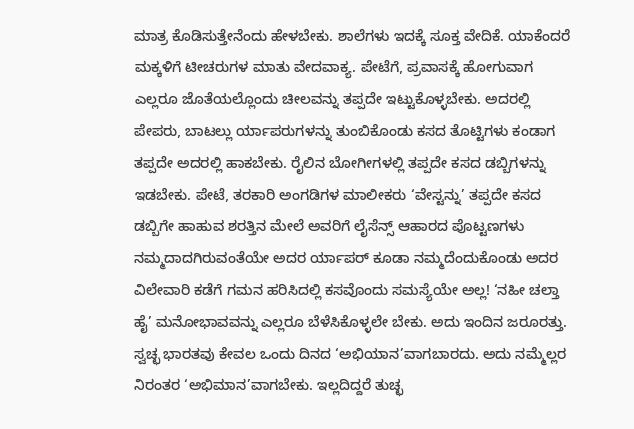ಮಾತ್ರ ಕೊಡಿಸುತ್ತೇನೆಂದು ಹೇಳಬೇಕು. ಶಾಲೆಗಳು ಇದಕ್ಕೆ ಸೂಕ್ತ ವೇದಿಕೆ. ಯಾಕೆಂದರೆ ಮಕ್ಕಳಿಗೆ ಟೀಚರುಗಳ ಮಾತು ವೇದವಾಕ್ಯ. ಪೇಟೆಗೆ, ಪ್ರವಾಸಕ್ಕೆ ಹೋಗುವಾಗ ಎಲ್ಲರೂ ಜೊತೆಯಲ್ಲೊಂದು ಚೀಲವನ್ನು ತಪ್ಪದೇ ಇಟ್ಟುಕೊಳ್ಳಬೇಕು. ಅದರಲ್ಲಿ ಪೇಪರು, ಬಾಟಲ್ಲು ರ್ಯಾಪರುಗಳನ್ನು ತುಂಬಿಕೊಂಡು ಕಸದ ತೊಟ್ಟಿಗಳು ಕಂಡಾಗ ತಪ್ಪದೇ ಅದರಲ್ಲಿ ಹಾಕಬೇಕು. ರೈಲಿನ ಬೋಗೀಗಳಲ್ಲಿ ತಪ್ಪದೇ ಕಸದ ಡಬ್ಬಿಗಳನ್ನು ಇಡಬೇಕು. ಪೇಟೆ, ತರಕಾರಿ ಅಂಗಡಿಗಳ ಮಾಲೀಕರು ‘ವೇಸ್ಟನ್ನು’ ತಪ್ಪದೇ ಕಸದ ಡಬ್ಬಿಗೇ ಹಾಹುವ ಶರತ್ತಿನ ಮೇಲೆ ಅವರಿಗೆ ಲೈಸೆನ್ಸ್ ಆಹಾರದ ಪೊಟ್ಟಣಗಳು ನಮ್ಮದಾದಗಿರುವಂತೆಯೇ ಅದರ ರ್ಯಾಪರ್ ಕೂಡಾ ನಮ್ಮದೆಂದುಕೊಂಡು ಅದರ ವಿಲೇವಾರಿ ಕಡೆಗೆ ಗಮನ ಹರಿಸಿದಲ್ಲಿ ಕಸವೊಂದು ಸಮಸ್ಯೆಯೇ ಅಲ್ಲ! ‘ನಹೀ ಚಲ್ತಾ ಹೈ’ ಮನೋಭಾವವನ್ನು ಎಲ್ಲರೂ ಬೆಳೆಸಿಕೊಳ್ಳಲೇ ಬೇಕು. ಅದು ಇಂದಿನ ಜರೂರತ್ತು. ಸ್ವಚ್ಛ ಭಾರತವು ಕೇವಲ ಒಂದು ದಿನದ ‘ಅಭಿಯಾನ’ವಾಗಬಾರದು. ಅದು ನಮ್ಮೆಲ್ಲರ ನಿರಂತರ ‘ಅಭಿಮಾನ’ವಾಗಬೇಕು. ಇಲ್ಲದಿದ್ದರೆ ತುಚ್ಛ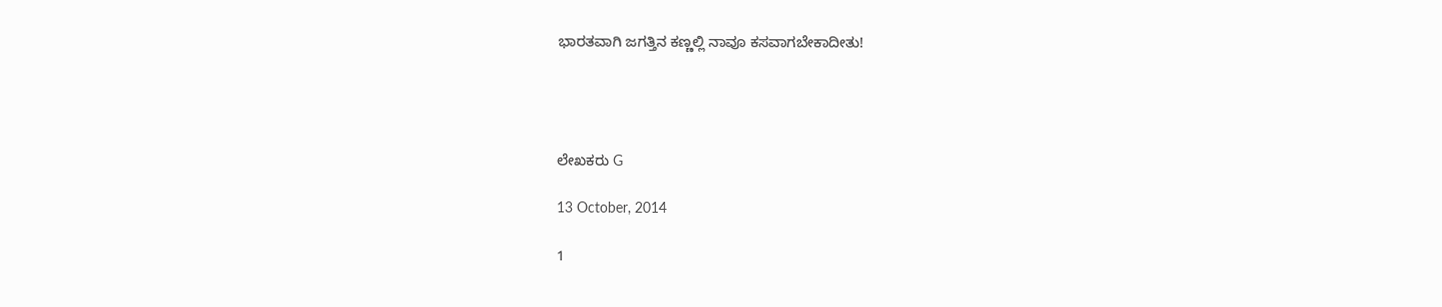ಭಾರತವಾಗಿ ಜಗತ್ತಿನ ಕಣ್ಣಲ್ಲಿ ನಾವೂ ಕಸವಾಗಬೇಕಾದೀತು!




ಲೇಖಕರು G

13 October, 2014

1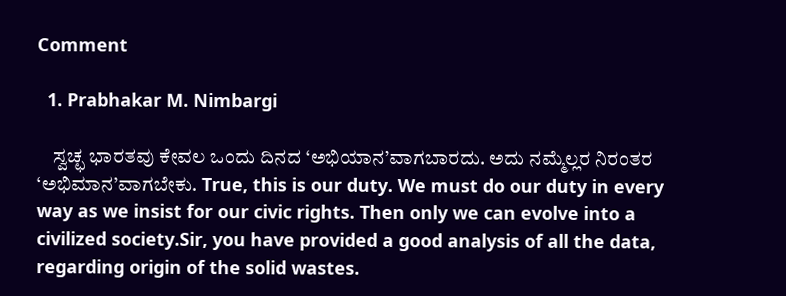Comment

  1. Prabhakar M. Nimbargi

    ಸ್ವಚ್ಛ ಭಾರತವು ಕೇವಲ ಒಂದು ದಿನದ ‘ಅಭಿಯಾನ’ವಾಗಬಾರದು. ಅದು ನಮ್ಮೆಲ್ಲರ ನಿರಂತರ ‘ಅಭಿಮಾನ’ವಾಗಬೇಕು. True, this is our duty. We must do our duty in every way as we insist for our civic rights. Then only we can evolve into a civilized society.Sir, you have provided a good analysis of all the data, regarding origin of the solid wastes.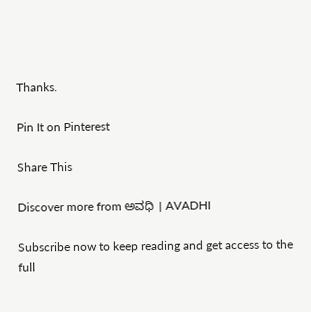Thanks.

Pin It on Pinterest

Share This

Discover more from ಅವಧಿ । AVADHI

Subscribe now to keep reading and get access to the full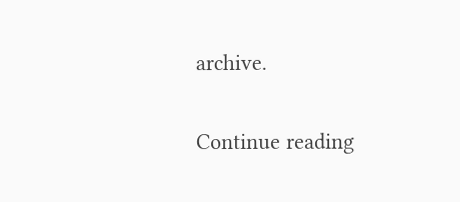archive.

Continue reading